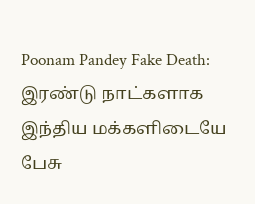Poonam Pandey Fake Death: இரண்டு நாட்களாக இந்திய மக்களிடையே பேசு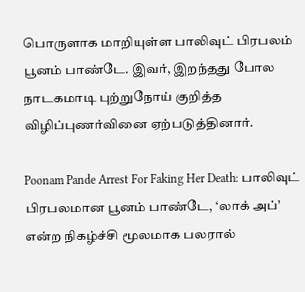பொருளாக மாறியுள்ள பாலிவுட் பிரபலம் பூனம் பாண்டே. இவர், இறந்தது போல நாடகமாடி புற்றுநோய் குறித்த விழிப்புணர்வினை ஏற்படுத்தினார்.

Poonam Pande Arrest For Faking Her Death: பாலிவுட் பிரபலமான பூனம் பாண்டே, ‘லாக் அப்’ என்ற நிகழ்ச்சி மூலமாக பலரால்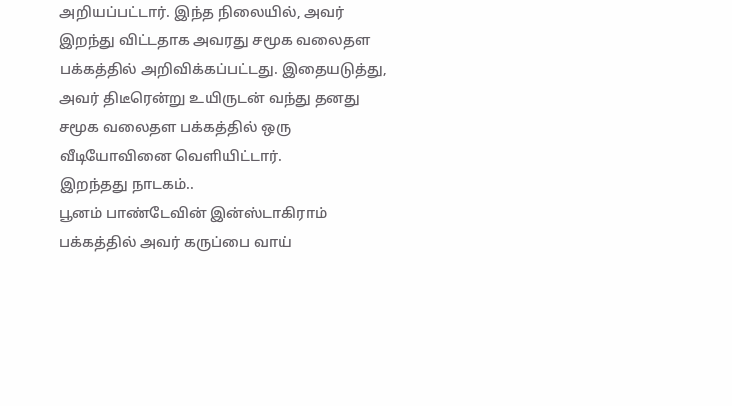அறியப்பட்டார். இந்த நிலையில், அவர் இறந்து விட்டதாக அவரது சமூக வலைதள பக்கத்தில் அறிவிக்கப்பட்டது. இதையடுத்து, அவர் திடீரென்று உயிருடன் வந்து தனது சமூக வலைதள பக்கத்தில் ஒரு வீடியோவினை வெளியிட்டார்.
இறந்தது நாடகம்..
பூனம் பாண்டேவின் இன்ஸ்டாகிராம் பக்கத்தில் அவர் கருப்பை வாய்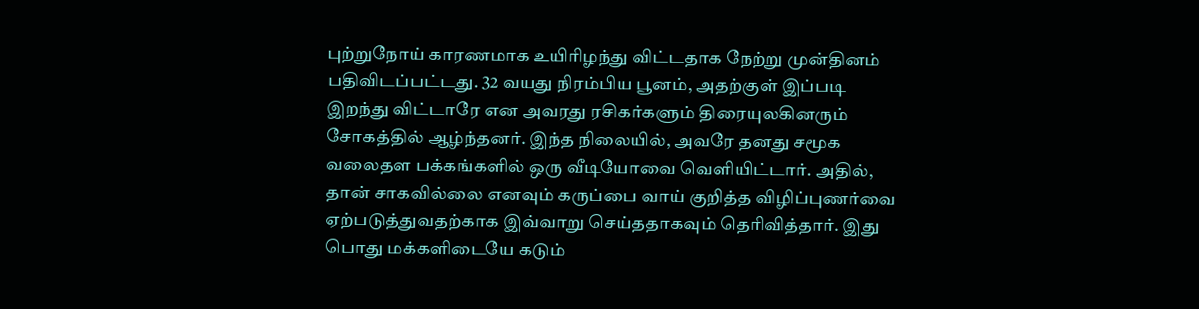புற்றுநோய் காரணமாக உயிரிழந்து விட்டதாக நேற்று முன்தினம் பதிவிடப்பட்டது. 32 வயது நிரம்பிய பூனம், அதற்குள் இப்படி இறந்து விட்டாரே என அவரது ரசிகர்களும் திரையுலகினரும் சோகத்தில் ஆழ்ந்தனர். இந்த நிலையில், அவரே தனது சமூக வலைதள பக்கங்களில் ஒரு வீடியோவை வெளியிட்டார். அதில், தான் சாகவில்லை எனவும் கருப்பை வாய் குறித்த விழிப்புணர்வை ஏற்படுத்துவதற்காக இவ்வாறு செய்ததாகவும் தெரிவித்தார். இது பொது மக்களிடையே கடும்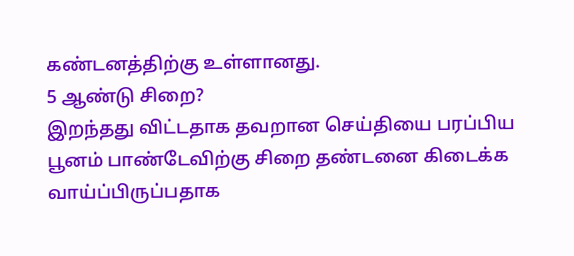கண்டனத்திற்கு உள்ளானது.
5 ஆண்டு சிறை?
இறந்தது விட்டதாக தவறான செய்தியை பரப்பிய பூனம் பாண்டேவிற்கு சிறை தண்டனை கிடைக்க வாய்ப்பிருப்பதாக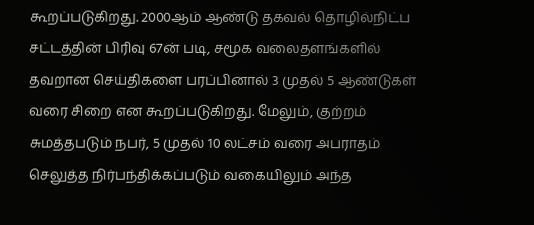கூறப்படுகிறது. 2000ஆம் ஆண்டு தகவல் தொழில்நிட்ப சட்டத்தின் பிரிவு 67ன் படி, சமூக வலைதளங்களில் தவறான செய்திகளை பரப்பினால் 3 முதல் 5 ஆண்டுகள் வரை சிறை என கூறப்படுகிறது. மேலும், குற்றம் சுமத்தபடும் நபர், 5 முதல் 10 லட்சம் வரை அபராதம் செலுத்த நிர்பந்திக்கப்படும் வகையிலும் அந்த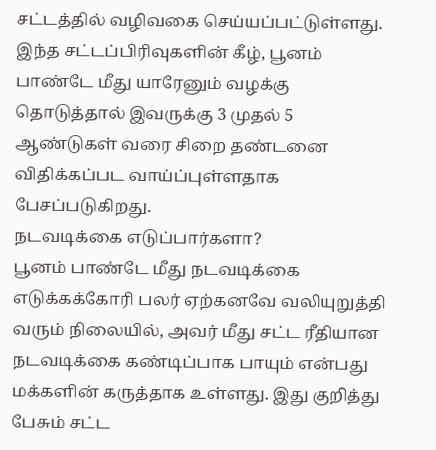சட்டத்தில் வழிவகை செய்யப்பட்டுள்ளது.
இந்த சட்டப்பிரிவுகளின் கீழ், பூனம் பாண்டே மீது யாரேனும் வழக்கு தொடுத்தால் இவருக்கு 3 முதல் 5 ஆண்டுகள் வரை சிறை தண்டனை விதிக்கப்பட வாய்ப்புள்ளதாக பேசப்படுகிறது.
நடவடிக்கை எடுப்பார்களா?
பூனம் பாண்டே மீது நடவடிக்கை எடுக்கக்கோரி பலர் ஏற்கனவே வலியுறுத்தி வரும் நிலையில், அவர் மீது சட்ட ரீதியான நடவடிக்கை கண்டிப்பாக பாயும் என்பது மக்களின் கருத்தாக உள்ளது. இது குறித்து பேசும் சட்ட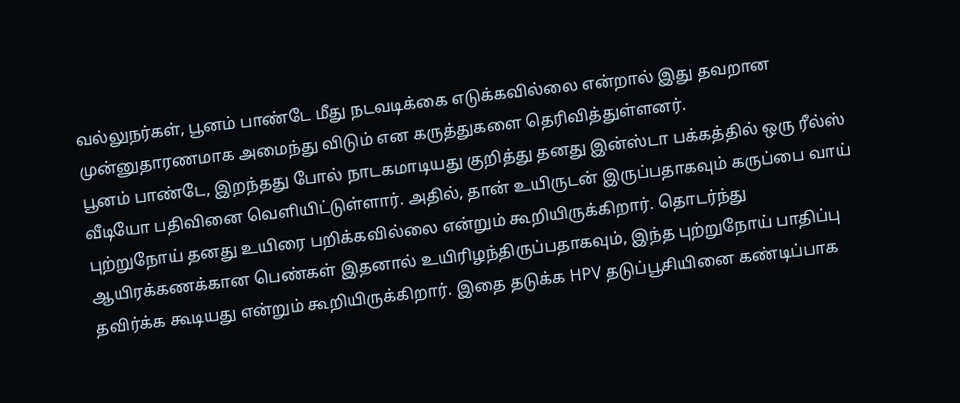வல்லுநர்கள், பூனம் பாண்டே மீது நடவடிக்கை எடுக்கவில்லை என்றால் இது தவறான முன்னுதாரணமாக அமைந்து விடும் என கருத்துகளை தெரிவித்துள்ளனர்.
பூனம் பாண்டே, இறந்தது போல் நாடகமாடியது குறித்து தனது இன்ஸ்டா பக்கத்தில் ஒரு ரீல்ஸ் வீடியோ பதிவினை வெளியிட்டுள்ளார். அதில், தான் உயிருடன் இருப்பதாகவும் கருப்பை வாய் புற்றுநோய் தனது உயிரை பறிக்கவில்லை என்றும் கூறியிருக்கிறார். தொடர்ந்து ஆயிரக்கணக்கான பெண்கள் இதனால் உயிரிழந்திருப்பதாகவும், இந்த புற்றுநோய் பாதிப்பு தவிர்க்க கூடியது என்றும் கூறியிருக்கிறார். இதை தடுக்க HPV தடுப்பூசியினை கண்டிப்பாக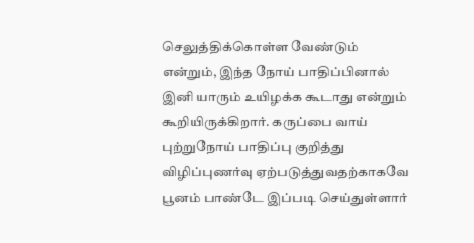செலுத்திக்கொள்ள வேண்டும் என்றும், இந்த நோய் பாதிப்பினால் இனி யாரும் உயிழக்க கூடாது என்றும் கூறியிருக்கிறார். கருப்பை வாய் புற்றுநோய் பாதிப்பு குறித்து விழிப்புணர்வு ஏற்படுத்துவதற்காகவே பூனம் பாண்டே இப்படி செய்துள்ளார்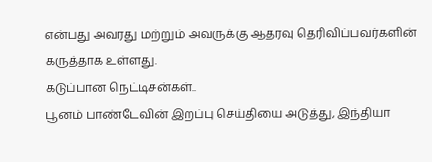என்பது அவரது மற்றும் அவருக்கு ஆதரவு தெரிவிப்பவர்களின் கருத்தாக உள்ளது.
கடுப்பான நெட்டிசன்கள்..
பூனம் பாண்டேவின் இறப்பு செய்தியை அடுத்து, இந்தியா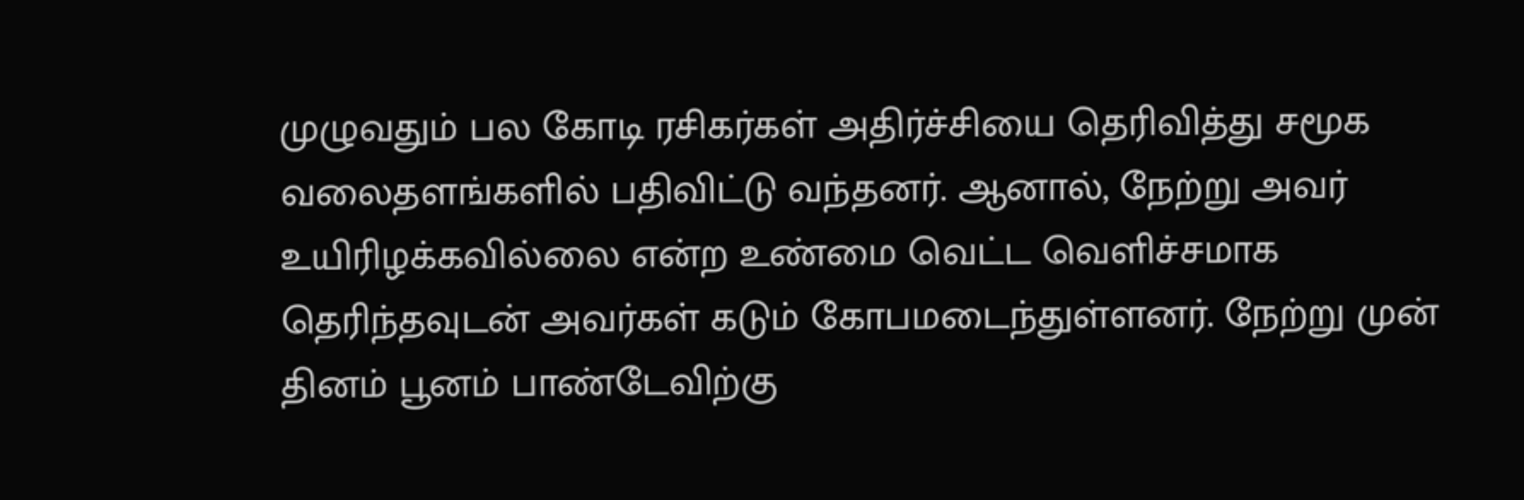முழுவதும் பல கோடி ரசிகர்கள் அதிர்ச்சியை தெரிவித்து சமூக வலைதளங்களில் பதிவிட்டு வந்தனர். ஆனால், நேற்று அவர் உயிரிழக்கவில்லை என்ற உண்மை வெட்ட வெளிச்சமாக தெரிந்தவுடன் அவர்கள் கடும் கோபமடைந்துள்ளனர். நேற்று முன் தினம் பூனம் பாண்டேவிற்கு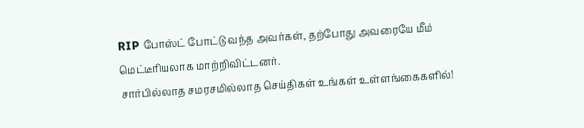RIP போஸ்ட் போட்டு வந்த அவர்கள், தற்போது அவரையே மீம் மெட்டீரியலாக மாற்றிவிட்டனர்.
சார்பில்லாத சமரசமில்லாத செய்திகள் உங்கள் உள்ளங்கைகளில்!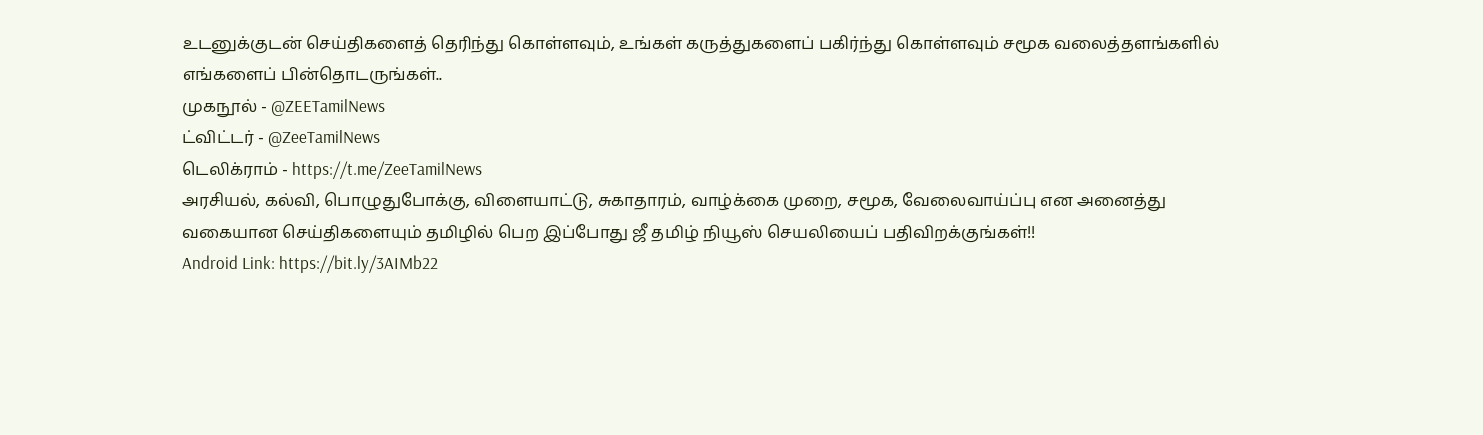உடனுக்குடன் செய்திகளைத் தெரிந்து கொள்ளவும், உங்கள் கருத்துகளைப் பகிர்ந்து கொள்ளவும் சமூக வலைத்தளங்களில் எங்களைப் பின்தொடருங்கள்..
முகநூல் - @ZEETamilNews
ட்விட்டர் - @ZeeTamilNews
டெலிக்ராம் - https://t.me/ZeeTamilNews
அரசியல், கல்வி, பொழுதுபோக்கு, விளையாட்டு, சுகாதாரம், வாழ்க்கை முறை, சமூக, வேலைவாய்ப்பு என அனைத்து வகையான செய்திகளையும் தமிழில் பெற இப்போது ஜீ தமிழ் நியூஸ் செயலியைப் பதிவிறக்குங்கள்!!
Android Link: https://bit.ly/3AIMb22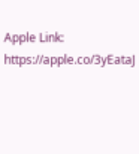Apple Link: https://apple.co/3yEataJ